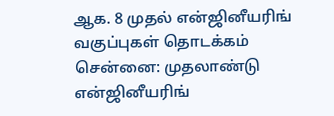ஆக. 8 முதல் என்ஜினீயரிங் வகுப்புகள் தொடக்கம்
சென்னை: முதலாண்டு என்ஜினீயரிங்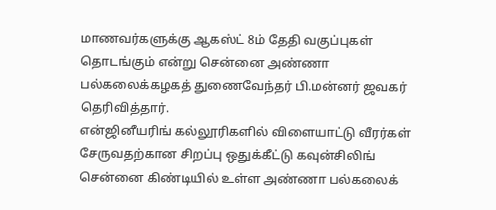மாணவர்களுக்கு ஆகஸ்ட் 8ம் தேதி வகுப்புகள் தொடங்கும் என்று சென்னை அண்ணா பல்கலைக்கழகத் துணைவேந்தர் பி.மன்னர் ஜவகர் தெரிவித்தார்.
என்ஜினீயரிங் கல்லூரிகளில் விளையாட்டு வீரர்கள் சேருவதற்கான சிறப்பு ஒதுக்கீட்டு கவுன்சிலிங் சென்னை கிண்டியில் உள்ள அண்ணா பல்கலைக்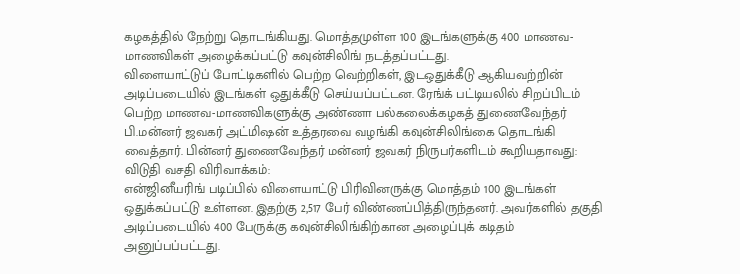கழகத்தில் நேற்று தொடங்கியது. மொத்தமுள்ள 100 இடங்களுக்கு 400 மாணவ-மாணவிகள் அழைக்கப்பட்டு கவுன்சிலிங் நடத்தப்பட்டது.
விளையாட்டுப் போட்டிகளில் பெற்ற வெற்றிகள், இடஒதுக்கீடு ஆகியவற்றின் அடிப்படையில் இடங்கள் ஒதுக்கீடு செய்யப்பட்டன. ரேங்க் பட்டியலில் சிறப்பிடம் பெற்ற மாணவ-மாணவிகளுக்கு அண்ணா பல்கலைக்கழகத் துணைவேந்தர் பி.மன்னர் ஜவகர் அட்மிஷன் உத்தரவை வழங்கி கவுன்சிலிங்கை தொடங்கி வைத்தார். பின்னர் துணைவேந்தர் மன்னர் ஜவகர் நிருபர்களிடம் கூறியதாவது:
விடுதி வசதி விரிவாக்கம்:
என்ஜினீயரிங் படிப்பில் விளையாட்டு பிரிவினருக்கு மொத்தம் 100 இடங்கள் ஒதுக்கப்பட்டு உள்ளன. இதற்கு 2,517 பேர் விண்ணப்பித்திருந்தனர். அவர்களில் தகுதி அடிப்படையில் 400 பேருக்கு கவுன்சிலிங்கிற்கான அழைப்புக் கடிதம் அனுப்பப்பட்டது.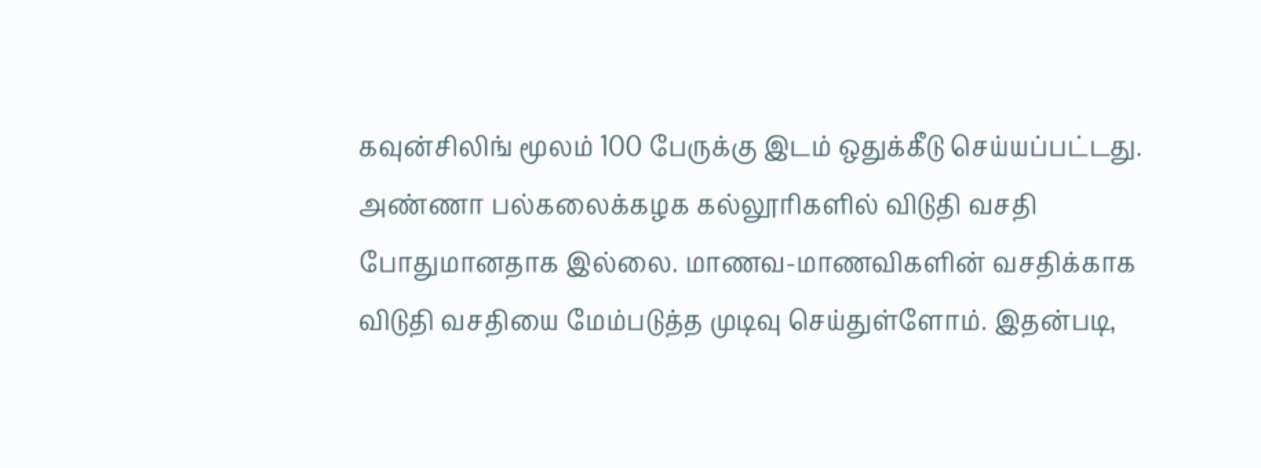கவுன்சிலிங் மூலம் 100 பேருக்கு இடம் ஒதுக்கீடு செய்யப்பட்டது.
அண்ணா பல்கலைக்கழக கல்லூரிகளில் விடுதி வசதி போதுமானதாக இல்லை. மாணவ-மாணவிகளின் வசதிக்காக விடுதி வசதியை மேம்படுத்த முடிவு செய்துள்ளோம். இதன்படி,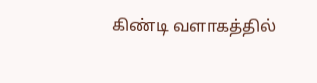கிண்டி வளாகத்தில்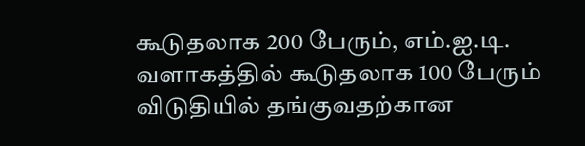கூடுதலாக 200 பேரும், எம்.ஐ.டி. வளாகத்தில் கூடுதலாக 100 பேரும் விடுதியில் தங்குவதற்கான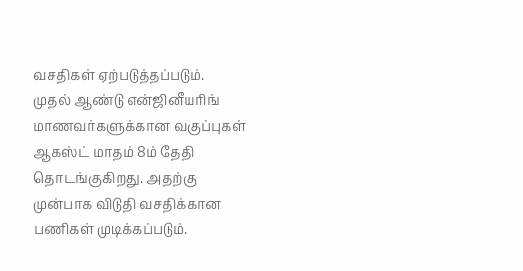வசதிகள் ஏற்படுத்தப்படும்.
முதல் ஆண்டு என்ஜினீயரிங் மாணவர்களுக்கான வகுப்புகள் ஆகஸ்ட் மாதம் 8ம் தேதி தொடங்குகிறது. அதற்கு முன்பாக விடுதி வசதிக்கான பணிகள் முடிக்கப்படும்.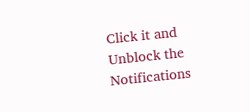Click it and Unblock the Notifications